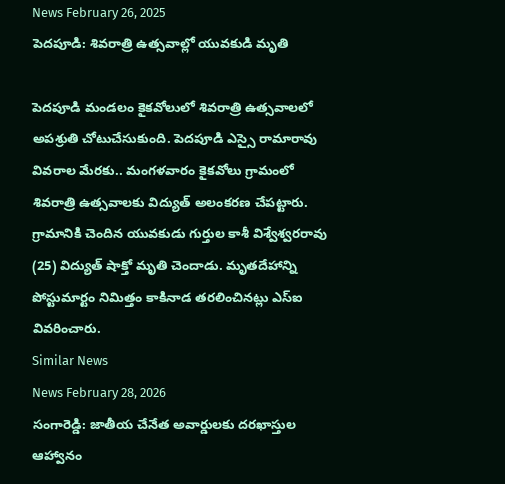News February 26, 2025
పెదపూడి: శివరాత్రి ఉత్సవాల్లో యువకుడి మృతి

పెదపూడి మండలం కైకవోలులో శివరాత్రి ఉత్సవాలలో అపశ్రుతి చోటుచేసుకుంది. పెదపూడి ఎస్సై రామారావు వివరాల మేరకు.. మంగళవారం కైకవోలు గ్రామంలో శివరాత్రి ఉత్సవాలకు విద్యుత్ అలంకరణ చేపట్టారు. గ్రామానికి చెందిన యువకుడు గుర్తుల కాశీ విశ్వేశ్వరరావు (25) విద్యుత్ షాక్తో మృతి చెందాడు. మృతదేహాన్ని పోస్టుమార్టం నిమిత్తం కాకినాడ తరలించినట్లు ఎస్ఐ వివరించారు.
Similar News
News February 28, 2026
సంగారెడ్డి: జాతీయ చేనేత అవార్డులకు దరఖాస్తుల ఆహ్వానం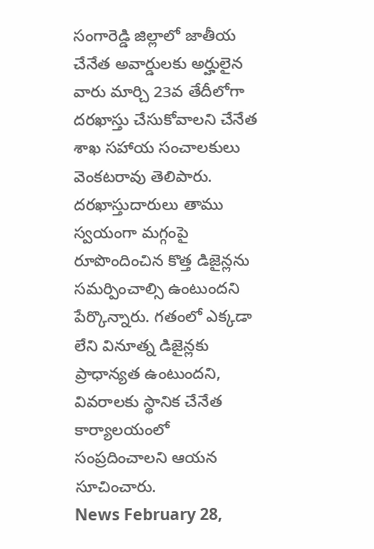సంగారెడ్డి జిల్లాలో జాతీయ చేనేత అవార్డులకు అర్హులైన వారు మార్చి 23వ తేదీలోగా దరఖాస్తు చేసుకోవాలని చేనేత శాఖ సహాయ సంచాలకులు వెంకటరావు తెలిపారు. దరఖాస్తుదారులు తాము స్వయంగా మగ్గంపై రూపొందించిన కొత్త డిజైన్లను సమర్పించాల్సి ఉంటుందని పేర్కొన్నారు. గతంలో ఎక్కడా లేని వినూత్న డిజైన్లకు ప్రాధాన్యత ఉంటుందని, వివరాలకు స్థానిక చేనేత కార్యాలయంలో సంప్రదించాలని ఆయన సూచించారు.
News February 28,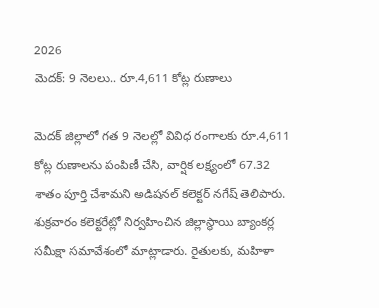2026
మెదక్: 9 నెలలు.. రూ.4,611 కోట్ల రుణాలు

మెదక్ జిల్లాలో గత 9 నెలల్లో వివిధ రంగాలకు రూ.4,611 కోట్ల రుణాలను పంపిణీ చేసి, వార్షిక లక్ష్యంలో 67.32 శాతం పూర్తి చేశామని అడిషనల్ కలెక్టర్ నగేష్ తెలిపారు. శుక్రవారం కలెక్టరేట్లో నిర్వహించిన జిల్లాస్థాయి బ్యాంకర్ల సమీక్షా సమావేశంలో మాట్లాడారు. రైతులకు, మహిళా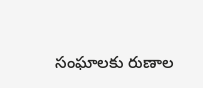సంఘాలకు రుణాల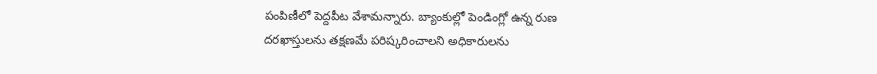పంపిణీలో పెద్దపీట వేశామన్నారు. బ్యాంకుల్లో పెండింగ్లో ఉన్న రుణ దరఖాస్తులను తక్షణమే పరిష్కరించాలని అధికారులను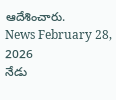ఆదేశించారు.
News February 28, 2026
నేడు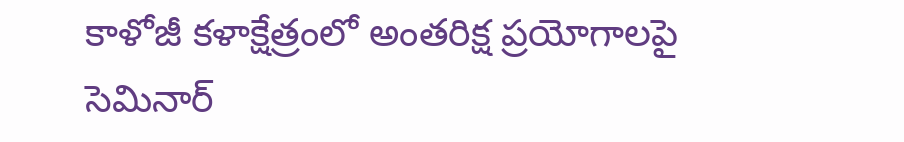కాళోజీ కళాక్షేత్రంలో అంతరిక్ష ప్రయోగాలపై సెమినార్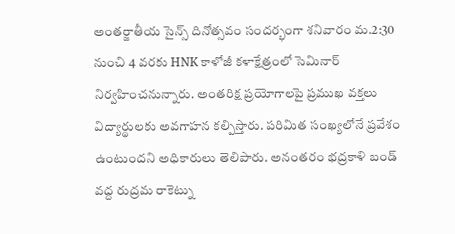అంతర్జాతీయ సైన్స్ దినోత్సవం సందర్భంగా శనివారం మ.2:30 నుంచి 4 వరకు HNK కాళోజీ కళాక్షేత్రంలో సెమినార్ నిర్వహించనున్నారు. అంతరిక్ష ప్రయోగాలపై ప్రముఖ వక్తలు విద్యార్థులకు అవగాహన కల్పిస్తారు. పరిమిత సంఖ్యలోనే ప్రవేశం ఉంటుందని అధికారులు తెలిపారు. అనంతరం భద్రకాళి బండ్ వద్ద రుద్రమ రాకెట్ను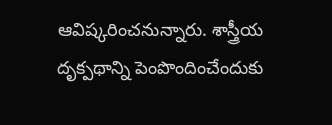ఆవిష్కరించనున్నారు. శాస్త్రీయ దృక్పథాన్ని పెంపొందించేందుకు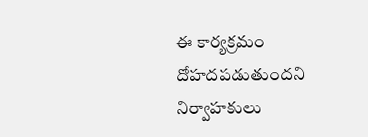ఈ కార్యక్రమం దోహదపడుతుందని నిర్వాహకులు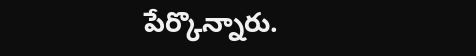పేర్కొన్నారు.